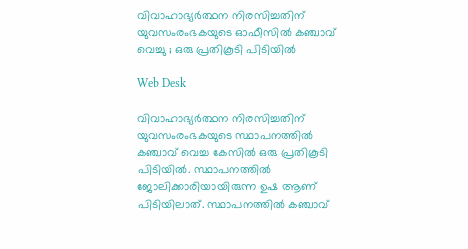വിവാഹാഭ്യര്‍ത്ഥന നിരസിച്ചതിന് യുവസംരംഭകയുടെ ഓഫീസില്‍ കഞ്ചാവ് വെച്ചു ; ഒരു പ്രതികൂടി പിടിയില്‍

Web Desk

വിവാഹാഭ്യര്‍ത്ഥന നിരസിച്ചതിന് യുവസംരംഭകയുടെ സ്ഥാപനത്തില്‍ കഞ്ചാവ് വെച്ച കേസില്‍ ഒരു പ്രതികൂടി പിടിയില്‍. സ്ഥാപനത്തില്‍ ജോലിക്കാരിയായിരുന്ന ഉഷ ആണ് പിടിയിലാത്. സ്ഥാപനത്തില്‍ കഞ്ചാവ്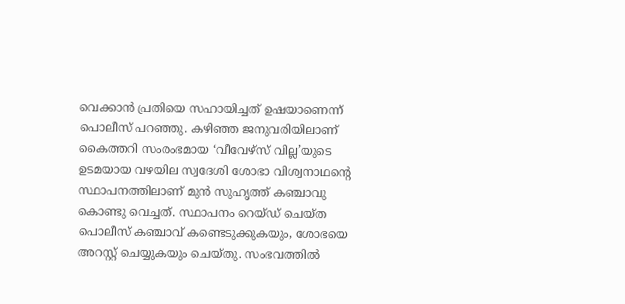വെക്കാന്‍ പ്രതിയെ സഹായിച്ചത് ഉഷയാണെന്ന് പൊലീസ് പറഞ്ഞു. കഴിഞ്ഞ ജനുവരിയിലാണ് കൈത്തറി സംരംഭമായ ‘വീവേഴ്‌സ് വില്ല’യുടെ ഉടമയായ വഴയില സ്വദേശി ശോഭാ വിശ്വനാഥന്റെ സ്ഥാപനത്തിലാണ് മുന്‍ സുഹൃത്ത് കഞ്ചാവു കൊണ്ടു വെച്ചത്. സ്ഥാപനം റെയ്ഡ് ചെയ്ത പൊലീസ് കഞ്ചാവ് കണ്ടെടുക്കുകയും, ശോഭയെ അറസ്റ്റ് ചെയ്യുകയും ചെയ്തു. സംഭവത്തില്‍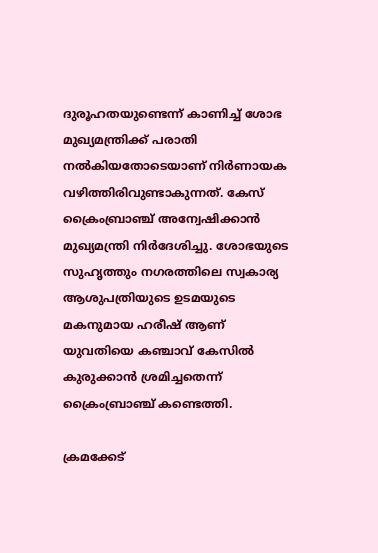ദുരൂഹതയുണ്ടെന്ന് കാണിച്ച് ശോഭ മുഖ്യമന്ത്രിക്ക് പരാതി നല്‍കിയതോടെയാണ് നിര്‍ണായക വഴിത്തിരിവുണ്ടാകുന്നത്. കേസ് ക്രൈംബ്രാഞ്ച് അന്വേഷിക്കാന്‍ മുഖ്യമന്ത്രി നിര്‍ദേശിച്ചു. ശോഭയുടെ സുഹൃത്തും നഗരത്തിലെ സ്വകാര്യ ആശുപത്രിയുടെ ഉടമയുടെ മകനുമായ ഹരീഷ് ആണ് യുവതിയെ കഞ്ചാവ് കേസില്‍ കുരുക്കാന്‍ ശ്രമിച്ചതെന്ന് ക്രൈംബ്രാഞ്ച് കണ്ടെത്തി.

ക്രമക്കേട്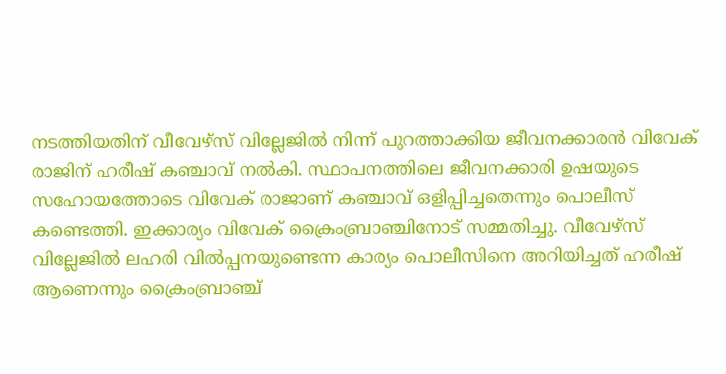നടത്തിയതിന് വീവേഴ്‌സ് വില്ലേജില്‍ നിന്ന് പുറത്താക്കിയ ജീവനക്കാരന്‍ വിവേക് രാജിന് ഹരീഷ് കഞ്ചാവ് നല്‍കി. സ്ഥാപനത്തിലെ ജീവനക്കാരി ഉഷയുടെ സഹോയത്തോടെ വിവേക് രാജാണ് കഞ്ചാവ് ഒളിപ്പിച്ചതെന്നും പൊലീസ് കണ്ടെത്തി. ഇക്കാര്യം വിവേക് ക്രൈംബ്രാഞ്ചിനോട് സമ്മതിച്ചു. വീവേഴ്‌സ് വില്ലേജില്‍ ലഹരി വില്‍പ്പനയുണ്ടെന്ന കാര്യം പൊലീസിനെ അറിയിച്ചത് ഹരീഷ് ആണെന്നും ക്രൈംബ്രാഞ്ച്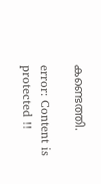കണ്ടെത്തി.

error: Content is protected !!